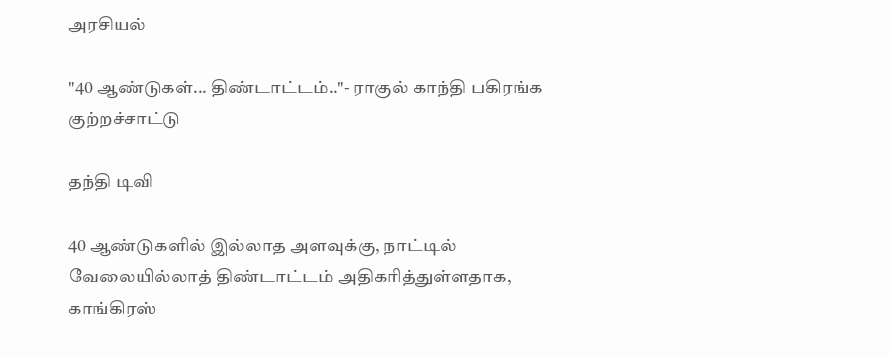அரசியல்

"40 ஆண்டுகள்... திண்டாட்டம்.."- ராகுல் காந்தி பகிரங்க குற்றச்சாட்டு

தந்தி டிவி

40 ஆண்டுகளில் இல்லாத அளவுக்கு, நாட்டில் வேலையில்லாத் திண்டாட்டம் அதிகரித்துள்ளதாக, காங்கிரஸ்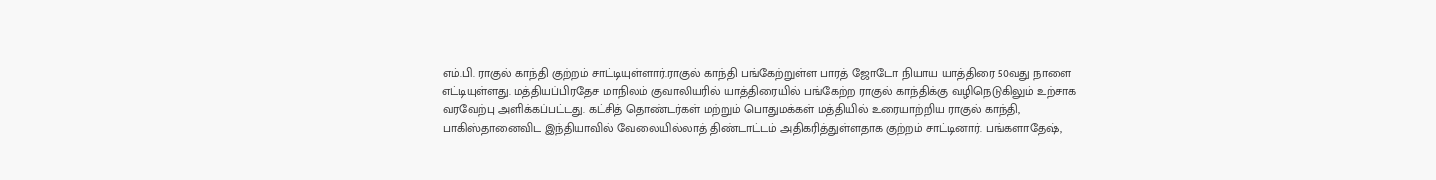எம்.பி. ராகுல் காந்தி குற்றம் சாட்டியுள்ளார்.ராகுல் காந்தி பங்கேற்றுள்ள பாரத் ஜோடோ நியாய யாத்திரை 50வது நாளை எட்டியுள்ளது. மத்தியப்பிரதேச மாநிலம் குவாலியரில் யாத்திரையில் பங்கேற்ற ராகுல் காந்திக்கு வழிநெடுகிலும் உற்சாக வரவேற்பு அளிக்கப்பட்டது. கட்சித் தொண்டர்கள் மற்றும் பொதுமக்கள் மத்தியில் உரையாற்றிய ராகுல் காந்தி, பாகிஸ்தானைவிட இந்தியாவில் வேலையில்லாத் திண்டாட்டம் அதிகரித்துள்ளதாக குற்றம் சாட்டினார். பங்களாதேஷ்,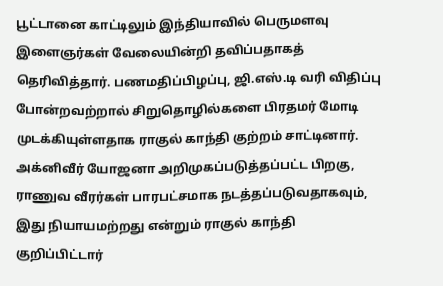பூட்டானை காட்டிலும் இந்தியாவில் பெருமளவு இளைஞர்கள் வேலையின்றி தவிப்பதாகத் தெரிவித்தார். பணமதிப்பிழப்பு, ஜி.எஸ்.டி வரி விதிப்பு போன்றவற்றால் சிறுதொழில்களை பிரதமர் மோடி முடக்கியுள்ளதாக ராகுல் காந்தி குற்றம் சாட்டினார். அக்னிவீர் யோஜனா அறிமுகப்படுத்தப்பட்ட பிறகு, ராணுவ வீரர்கள் பாரபட்சமாக நடத்தப்படுவதாகவும், இது நியாயமற்றது என்றும் ராகுல் காந்தி குறிப்பிட்டார்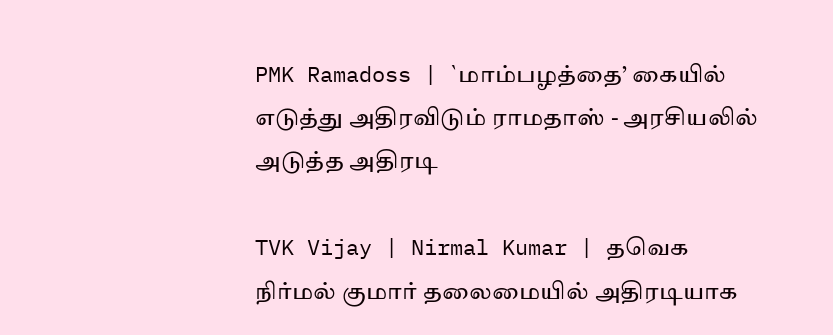PMK Ramadoss | `மாம்பழத்தை’ கையில் எடுத்து அதிரவிடும் ராமதாஸ் - அரசியலில் அடுத்த அதிரடி

TVK Vijay | Nirmal Kumar | தவெக நிர்மல் குமார் தலைமையில் அதிரடியாக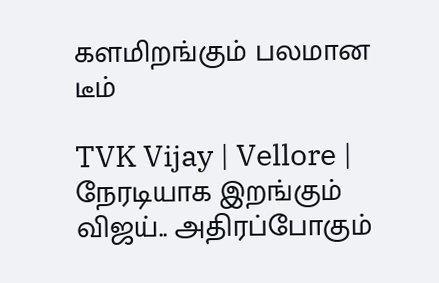களமிறங்கும் பலமான டீம்

TVK Vijay | Vellore | நேரடியாக இறங்கும் விஜய்.. அதிரப்போகும்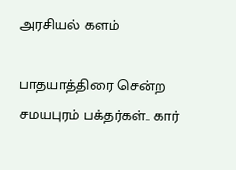அரசியல் களம்

பாதயாத்திரை சென்ற சமயபுரம் பக்தர்கள்.. கார்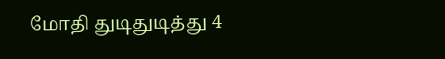மோதி துடிதுடித்து 4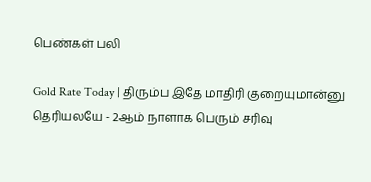பெண்கள் பலி

Gold Rate Today | திரும்ப இதே மாதிரி குறையுமான்னு தெரியலயே - 2ஆம் நாளாக பெரும் சரிவு